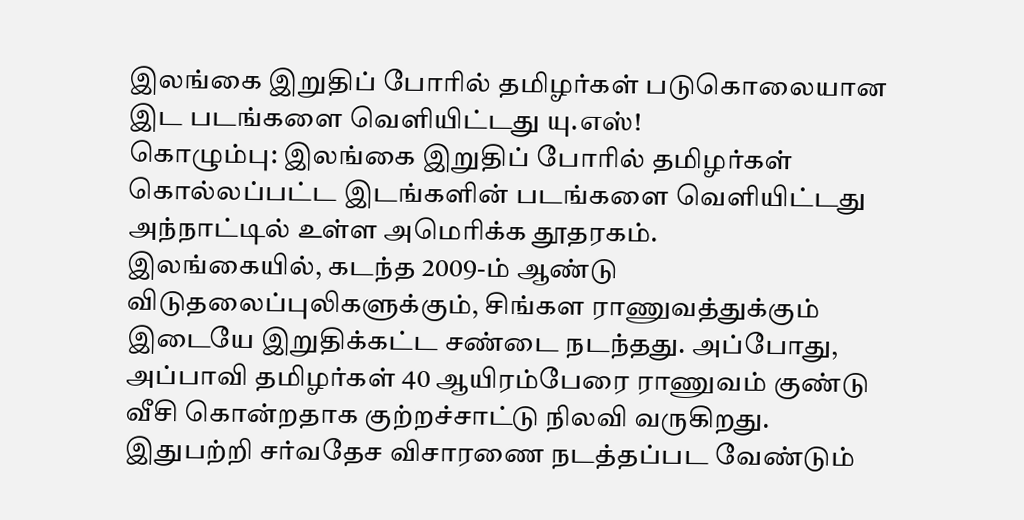இலங்கை இறுதிப் போரில் தமிழர்கள் படுகொலையான இட படங்களை வெளியிட்டது யு.எஸ்!
கொழும்பு: இலங்கை இறுதிப் போரில் தமிழர்கள் கொல்லப்பட்ட இடங்களின் படங்களை வெளியிட்டது அந்நாட்டில் உள்ள அமெரிக்க தூதரகம்.
இலங்கையில், கடந்த 2009-ம் ஆண்டு விடுதலைப்புலிகளுக்கும், சிங்கள ராணுவத்துக்கும் இடையே இறுதிக்கட்ட சண்டை நடந்தது. அப்போது, அப்பாவி தமிழர்கள் 40 ஆயிரம்பேரை ராணுவம் குண்டு வீசி கொன்றதாக குற்றச்சாட்டு நிலவி வருகிறது.
இதுபற்றி சர்வதேச விசாரணை நடத்தப்பட வேண்டும்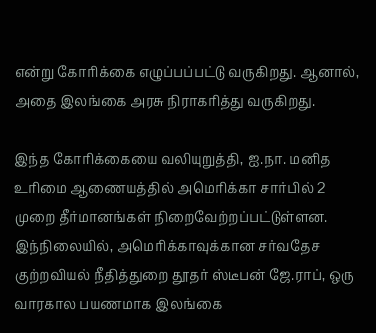என்று கோரிக்கை எழுப்பப்பட்டு வருகிறது. ஆனால், அதை இலங்கை அரசு நிராகரித்து வருகிறது.

இந்த கோரிக்கையை வலியுறுத்தி, ஐ.நா. மனித உரிமை ஆணையத்தில் அமெரிக்கா சார்பில் 2 முறை தீர்மானங்கள் நிறைவேற்றப்பட்டுள்ளன. இந்நிலையில், அமெரிக்காவுக்கான சர்வதேச குற்றவியல் நீதித்துறை தூதர் ஸ்டீபன் ஜே.ராப், ஒரு வாரகால பயணமாக இலங்கை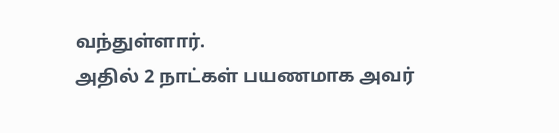வந்துள்ளார்.
அதில் 2 நாட்கள் பயணமாக அவர்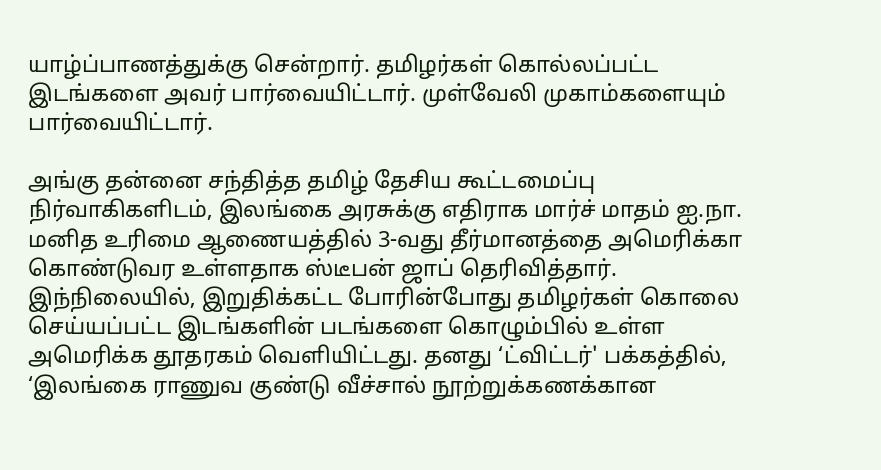யாழ்ப்பாணத்துக்கு சென்றார். தமிழர்கள் கொல்லப்பட்ட இடங்களை அவர் பார்வையிட்டார். முள்வேலி முகாம்களையும் பார்வையிட்டார்.

அங்கு தன்னை சந்தித்த தமிழ் தேசிய கூட்டமைப்பு நிர்வாகிகளிடம், இலங்கை அரசுக்கு எதிராக மார்ச் மாதம் ஐ.நா. மனித உரிமை ஆணையத்தில் 3-வது தீர்மானத்தை அமெரிக்கா கொண்டுவர உள்ளதாக ஸ்டீபன் ஜாப் தெரிவித்தார்.
இந்நிலையில், இறுதிக்கட்ட போரின்போது தமிழர்கள் கொலை செய்யப்பட்ட இடங்களின் படங்களை கொழும்பில் உள்ள அமெரிக்க தூதரகம் வெளியிட்டது. தனது ‘ட்விட்டர்' பக்கத்தில், ‘இலங்கை ராணுவ குண்டு வீச்சால் நூற்றுக்கணக்கான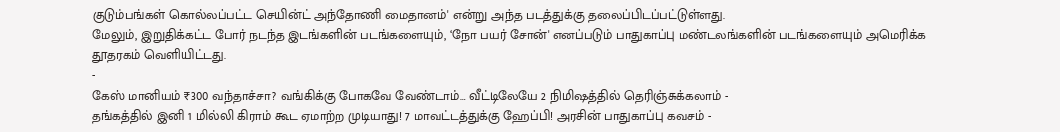குடும்பங்கள் கொல்லப்பட்ட செயின்ட் அந்தோணி மைதானம்' என்று அந்த படத்துக்கு தலைப்பிடப்பட்டுள்ளது.
மேலும், இறுதிக்கட்ட போர் நடந்த இடங்களின் படங்களையும், ‘நோ பயர் சோன்' எனப்படும் பாதுகாப்பு மண்டலங்களின் படங்களையும் அமெரிக்க தூதரகம் வெளியிட்டது.
-
கேஸ் மானியம் ₹300 வந்தாச்சா? வங்கிக்கு போகவே வேண்டாம்… வீட்டிலேயே 2 நிமிஷத்தில் தெரிஞ்சுக்கலாம் -
தங்கத்தில் இனி 1 மில்லி கிராம் கூட ஏமாற்ற முடியாது! 7 மாவட்டத்துக்கு ஹேப்பி! அரசின் பாதுகாப்பு கவசம் -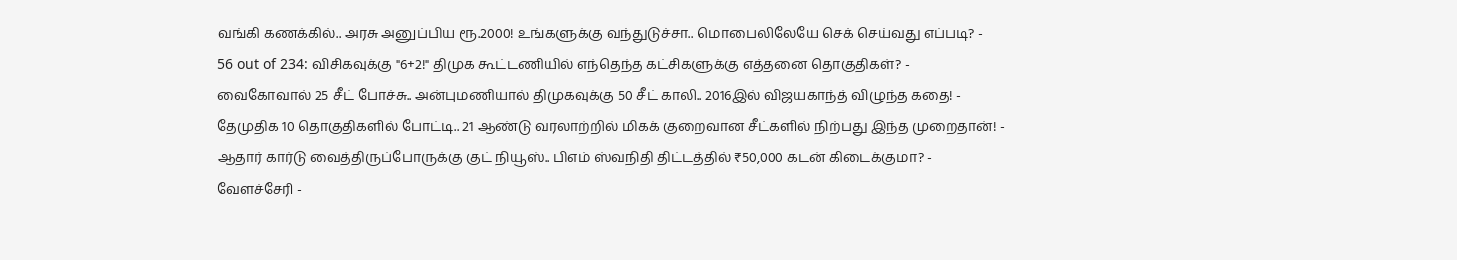வங்கி கணக்கில்.. அரசு அனுப்பிய ரூ.2000! உங்களுக்கு வந்துடுச்சா.. மொபைலிலேயே செக் செய்வது எப்படி? -
56 out of 234: விசிகவுக்கு "6+2!" திமுக கூட்டணியில் எந்தெந்த கட்சிகளுக்கு எத்தனை தொகுதிகள்? -
வைகோவால் 25 சீட் போச்சு.. அன்புமணியால் திமுகவுக்கு 50 சீட் காலி.. 2016இல் விஜயகாந்த் விழுந்த கதை! -
தேமுதிக 10 தொகுதிகளில் போட்டி.. 21 ஆண்டு வரலாற்றில் மிகக் குறைவான சீட்களில் நிற்பது இந்த முறைதான்! -
ஆதார் கார்டு வைத்திருப்போருக்கு குட் நியூஸ்.. பிஎம் ஸ்வநிதி திட்டத்தில் ₹50,000 கடன் கிடைக்குமா? -
வேளச்சேரி -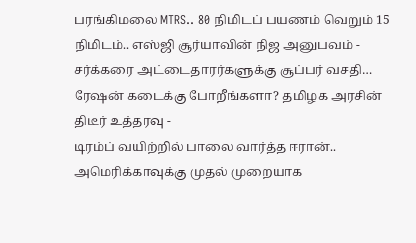பரங்கிமலை MTRS.. 80 நிமிடப் பயணம் வெறும் 15 நிமிடம்.. எஸ்ஜி சூர்யாவின் நிஜ அனுபவம் -
சர்க்கரை அட்டைதாரர்களுக்கு சூப்பர் வசதி… ரேஷன் கடைக்கு போறீங்களா? தமிழக அரசின் திடீர் உத்தரவு -
டிரம்ப் வயிற்றில் பாலை வார்த்த ஈரான்.. அமெரிக்காவுக்கு முதல் முறையாக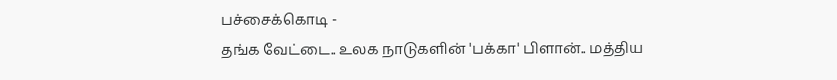பச்சைக்கொடி -
தங்க வேட்டை.. உலக நாடுகளின் 'பக்கா' பிளான்.. மத்திய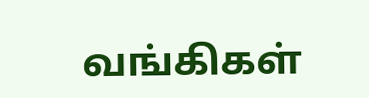வங்கிகள்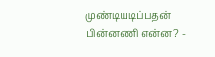முண்டியடிப்பதன் பின்னணி என்ன? -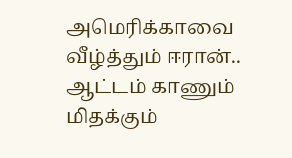அமெரிக்காவை வீழ்த்தும் ஈரான்.. ஆட்டம் காணும் மிதக்கும்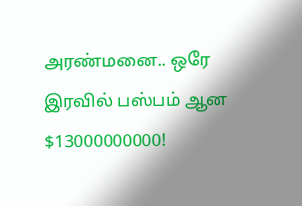அரண்மனை.. ஒரே இரவில் பஸ்பம் ஆன $13000000000!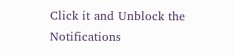Click it and Unblock the Notifications